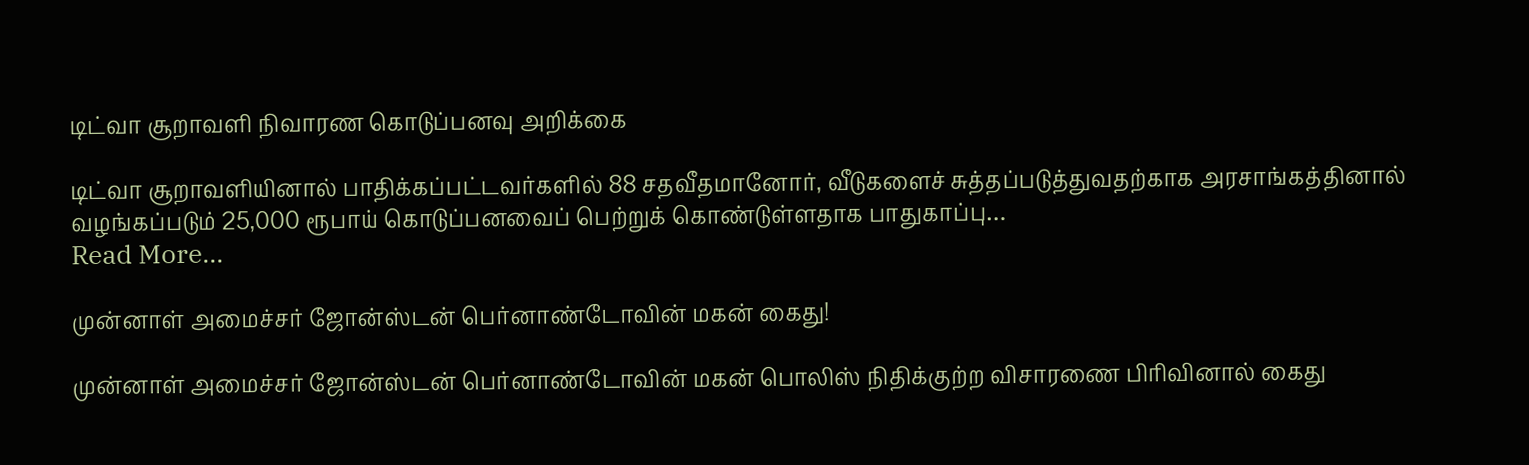டிட்வா சூறாவளி நிவாரண கொடுப்பனவு அறிக்கை

டிட்வா சூறாவளியினால் பாதிக்கப்பட்டவர்களில் 88 சதவீதமானோர், வீடுகளைச் சுத்தப்படுத்துவதற்காக அரசாங்கத்தினால் வழங்கப்படும் 25,000 ரூபாய் கொடுப்பனவைப் பெற்றுக் கொண்டுள்ளதாக பாதுகாப்பு…
Read More...

முன்னாள் அமைச்சர் ஜோன்ஸ்டன் பெர்னாண்டோவின் மகன் கைது!

முன்னாள் அமைச்சர் ஜோன்ஸ்டன் பெர்னாண்டோவின் மகன் பொலிஸ் நிதிக்குற்ற விசாரணை பிரிவினால் கைது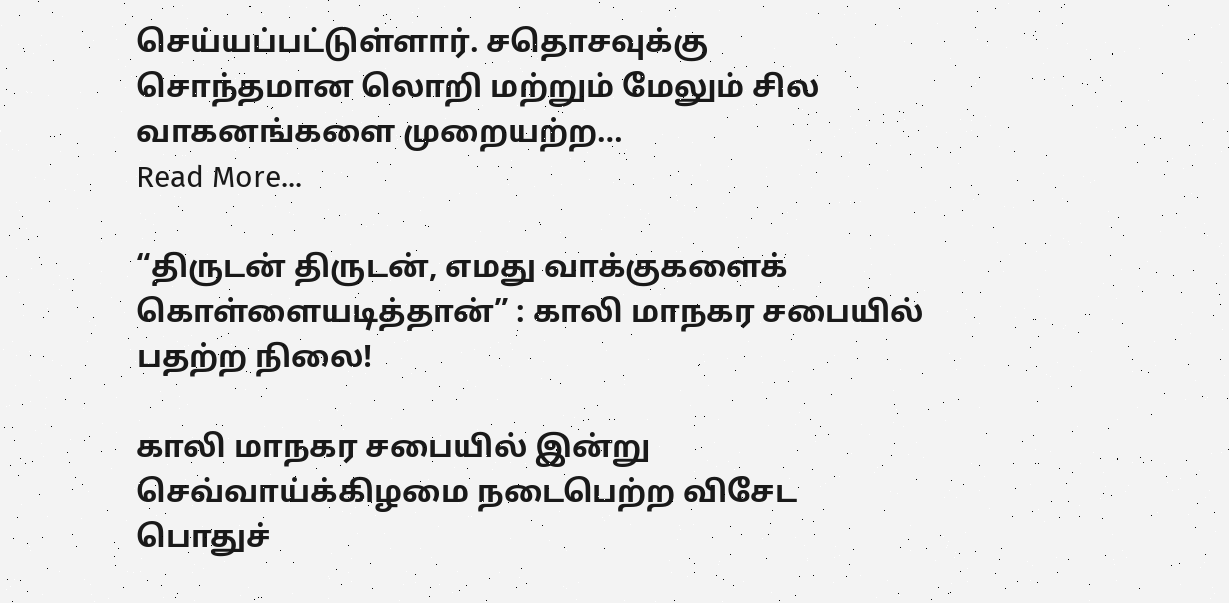செய்யப்பட்டுள்ளார். சதொசவுக்கு சொந்தமான லொறி மற்றும் மேலும் சில வாகனங்களை முறையற்ற…
Read More...

“திருடன் திருடன், எமது வாக்குகளைக் கொள்ளையடித்தான்” : காலி மாநகர சபையில் பதற்ற நிலை!

காலி மாநகர சபையில் இன்று செவ்வாய்க்கிழமை நடைபெற்ற விசேட பொதுச்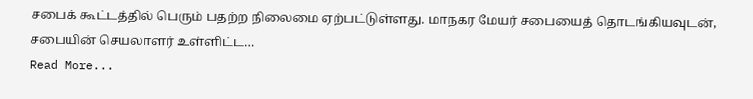சபைக் கூட்டத்தில் பெரும் பதற்ற நிலைமை ஏற்பட்டுள்ளது. மாநகர மேயர் சபையைத் தொடங்கியவுடன், சபையின் செயலாளர் உள்ளிட்ட…
Read More...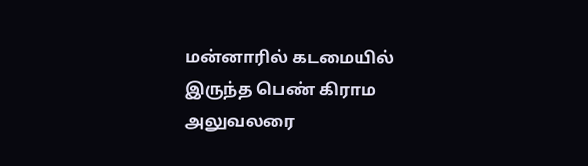மன்னாரில் கடமையில் இருந்த பெண் கிராம அலுவலரை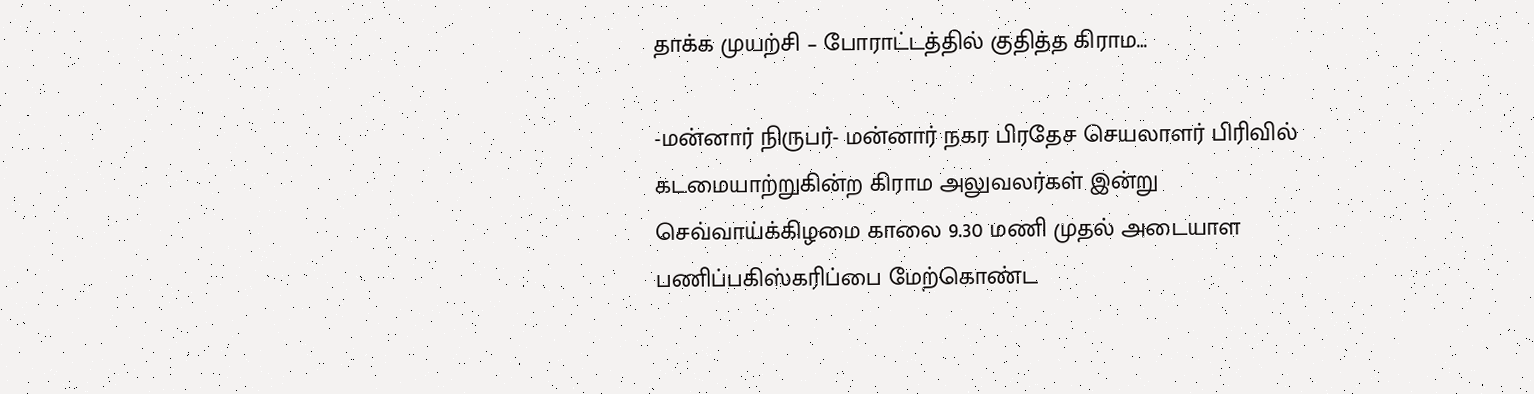தாக்க முயற்சி – போராட்டத்தில் குதித்த கிராம…

-மன்னார் நிருபர்- மன்னார் நகர பிரதேச செயலாளர் பிரிவில் கடமையாற்றுகின்ற கிராம அலுவலர்கள் இன்று செவ்வாய்க்கிழமை காலை 9.30 மணி முதல் அடையாள பணிப்பகிஸ்கரிப்பை மேற்கொண்ட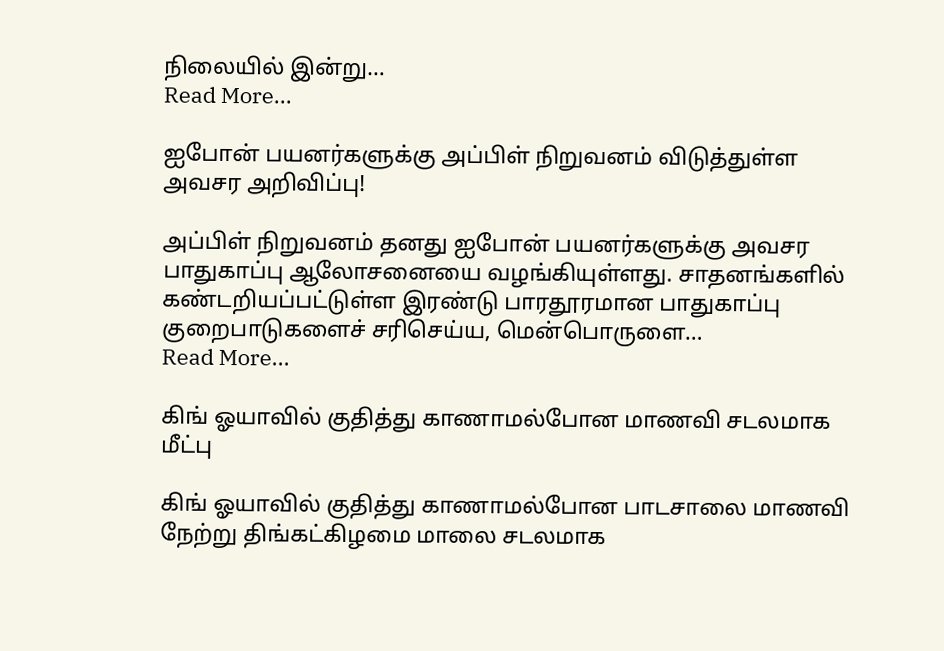நிலையில் இன்று…
Read More...

ஐபோன் பயனர்களுக்கு அப்பிள் நிறுவனம் விடுத்துள்ள அவசர அறிவிப்பு!

அப்பிள் நிறுவனம் தனது ஐபோன் பயனர்களுக்கு அவசர பாதுகாப்பு ஆலோசனையை வழங்கியுள்ளது. சாதனங்களில் கண்டறியப்பட்டுள்ள இரண்டு பாரதூரமான பாதுகாப்பு குறைபாடுகளைச் சரிசெய்ய, மென்பொருளை…
Read More...

கிங் ஓயாவில் குதித்து காணாமல்போன மாணவி சடலமாக மீட்பு

கிங் ஓயாவில் குதித்து காணாமல்போன பாடசாலை மாணவி நேற்று திங்கட்கிழமை மாலை சடலமாக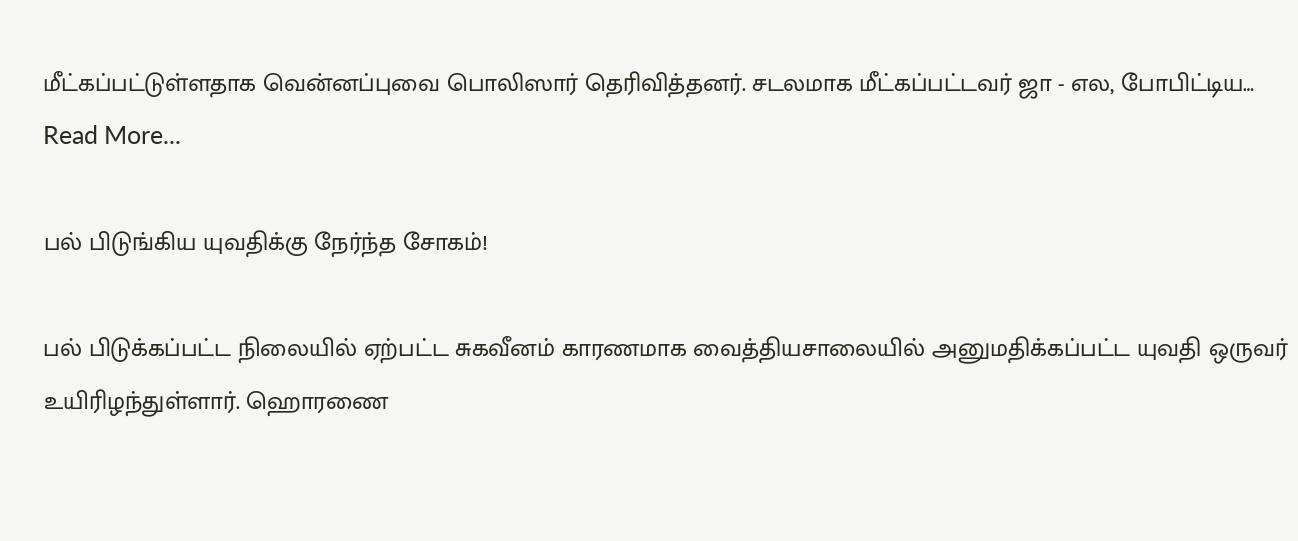மீட்கப்பட்டுள்ளதாக வென்னப்புவை பொலிஸார் தெரிவித்தனர். சடலமாக மீட்கப்பட்டவர் ஜா - எல, போபிட்டிய…
Read More...

பல் பிடுங்கிய யுவதிக்கு நேர்ந்த சோகம்!

பல் பிடுக்கப்பட்ட நிலையில் ஏற்பட்ட சுகவீனம் காரணமாக வைத்தியசாலையில் அனுமதிக்கப்பட்ட யுவதி ஒருவர் உயிரிழந்துள்ளார். ஹொரணை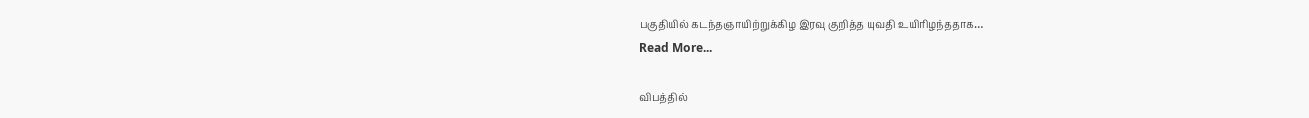பகுதியில் கடந்தஞாயிற்றுக்கிழ இரவு குறித்த யுவதி உயிரிழந்ததாக…
Read More...

விபத்தில்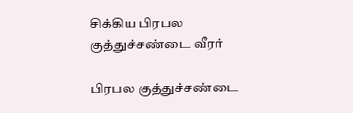சிக்கிய பிரபல குத்துச்சண்டை வீரர்

பிரபல குத்துச்சண்டை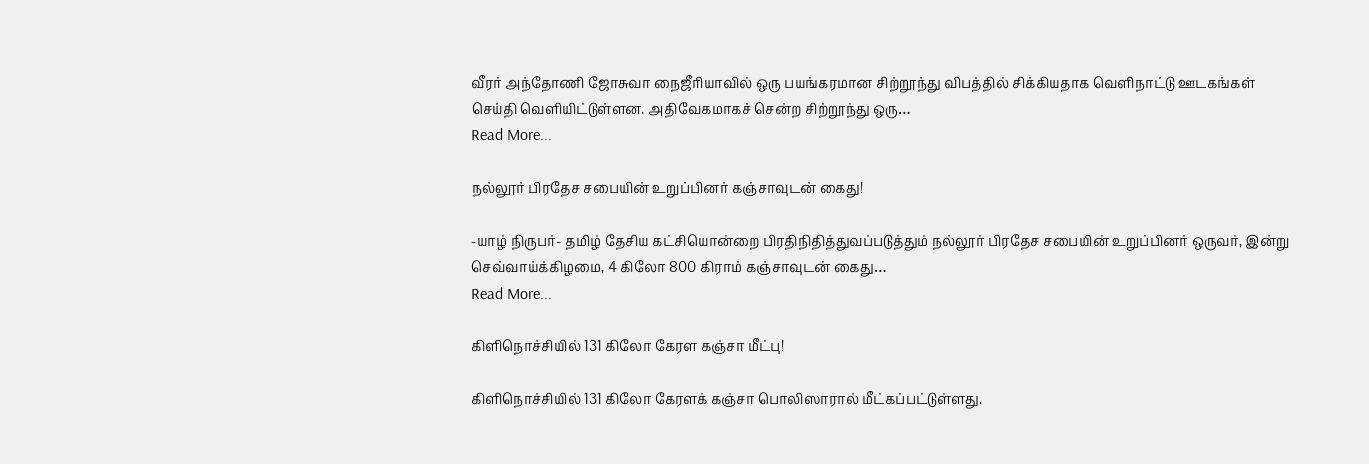வீரர் அந்தோணி ஜோசுவா நைஜீரியாவில் ஒரு பயங்கரமான சிற்றூந்து விபத்தில் சிக்கியதாக வெளிநாட்டு ஊடகங்கள் செய்தி வெளியிட்டுள்ளன. அதிவேகமாகச் சென்ற சிற்றூந்து ஒரு…
Read More...

நல்லூர் பிரதேச சபையின் உறுப்பினர் கஞ்சாவுடன் கைது!

-யாழ் நிருபர்- தமிழ் தேசிய கட்சியொன்றை பிரதிநிதித்துவப்படுத்தும் நல்லூர் பிரதேச சபையின் உறுப்பினர் ஒருவர், இன்று செவ்வாய்க்கிழமை, 4 கிலோ 800 கிராம் கஞ்சாவுடன் கைது…
Read More...

கிளிநொச்சியில் 131 கிலோ கேரள கஞ்சா மீட்பு!

கிளிநொச்சியில் 131 கிலோ கேரளக் கஞ்சா பொலிஸாரால் மீட்கப்பட்டுள்ளது.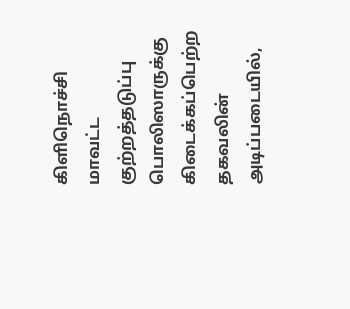கிளிநொச்சி மாவட்ட குற்றத்தடுப்பு பொலிஸாருக்கு கிடைக்கப்பெற்ற தகவலின் அடிப்படையில்,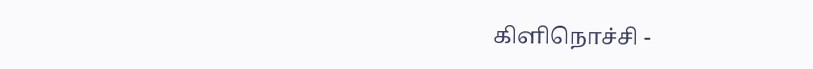கிளிநொச்சி -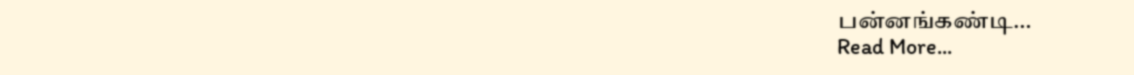பன்னங்கண்டி…
Read More...